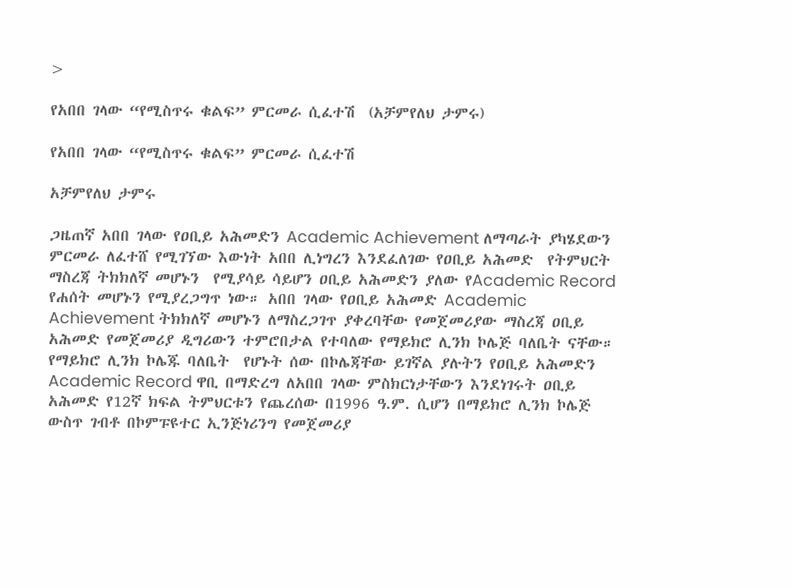>

የአበበ ገላው “የሚስጥሩ ቁልፍ” ምርመራ ሲፈተሽ  (አቻምየለህ ታምሩ)

የአበበ ገላው “የሚስጥሩ ቁልፍ” ምርመራ ሲፈተሽ

አቻምየለህ ታምሩ

ጋዜጠኛ አበበ ገላው የዐቢይ አሕመድን Academic Achievement ለማጣራት ያካሄደውን ምርመራ ለፈተሸ የሚገኘው እውነት አበበ ሊነግረን እንደፈለገው የዐቢይ አሕመድ  የትምህርት ማስረጃ ትክክለኛ መሆኑን  የሚያሳይ ሳይሆን ዐቢይ አሕመድን ያለው የAcademic Record የሐሰት መሆኑን የሚያረጋግጥ ነው። አበበ ገላው የዐቢይ አሕመድ Academic Achievement ትክክለኛ መሆኑን ለማስረጋገጥ ያቀረባቸው የመጀመሪያው ማስረጃ ዐቢይ አሕመድ የመጀመሪያ ዲግሪውን ተምሮበታል የተባለው የማይክሮ ሊንክ ኮሌጅ ባለቤት ናቸው።
የማይክሮ ሊንክ ኮሌጁ ባለቤት  የሆኑት ሰው በኮሌጃቸው ይገኛል ያሉትን የዐቢይ አሕመድን Academic Record ዋቢ በማድረግ ለአበበ ገላው ምስክርነታቸውን እንደነገሩት ዐቢይ አሕመድ የ12ኛ ክፍል ትምህርቱን የጨረሰው በ1996 ዓ.ም. ሲሆን በማይክሮ ሊንክ ኮሌጅ ውስጥ ገብቶ በኮምፑዩተር ኢንጅነሪንግ የመጀመሪያ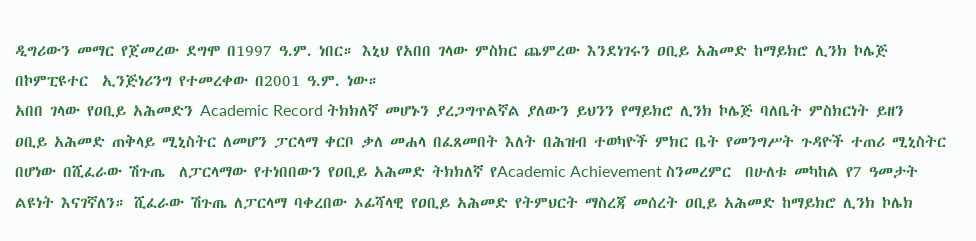ዲግሪውን መማር የጀመረው ደግሞ በ1997 ዓ.ም. ነበር። እኒህ የአበበ ገላው ምስክር ጨምረው እንደነገሩን ዐቢይ አሕመድ ከማይክሮ ሊንክ ኮሌጅ በኮምፒዩተር  ኢንጅነሪንግ የተመረቀው በ2001 ዓ.ም. ነው።
አበበ ገላው የዐቢይ አሕመድን Academic Record ትክክለኛ መሆኑን ያረጋግጥልኛል ያለውን ይህንን የማይክሮ ሊንክ ኮሌጅ ባለቤት ምስክርነት ይዘን ዐቢይ አሕመድ ጠቅላይ ሚኒስትር ለመሆን ፓርላማ ቀርቦ ቃለ መሐላ በፈጸመበት እለት በሕዝብ ተወካዮች ምክር ቤት የመንግሥት ጉዳዮች ተጠሪ ሚኒስትር በሆነው በሺፈራው ሽጉጤ  ለፓርላማው የተነበበውን የዐቢይ አሕመድ ትክክለኛ የAcademic Achievement ስንመረምር  በሁለቱ መካከል የ7 ዓመታት ልዩነት እናገኛለን። ሺፈራው ሽጉጤ ለፓርላማ ባቀረበው ኦፊሻላዊ የዐቢይ አሕመድ የትምህርት ማስረጃ መሰረት ዐቢይ አሕመድ ከማይክሮ ሊንክ ኮሌክ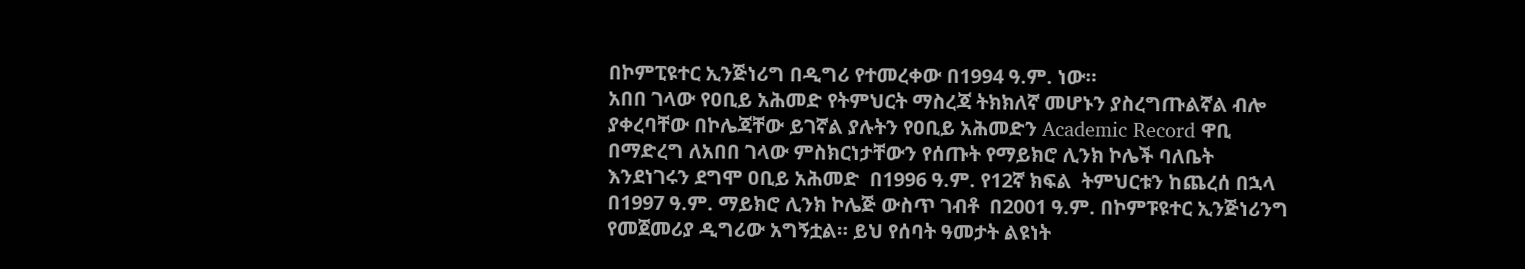በኮምፒዩተር ኢንጅነሪግ በዲግሪ የተመረቀው በ1994 ዓ.ም. ነው።
አበበ ገላው የዐቢይ አሕመድ የትምህርት ማስረጃ ትክክለኛ መሆኑን ያስረግጡልኛል ብሎ ያቀረባቸው በኮሌጃቸው ይገኛል ያሉትን የዐቢይ አሕመድን Academic Record ዋቢ በማድረግ ለአበበ ገላው ምስክርነታቸውን የሰጡት የማይክሮ ሊንክ ኮሌች ባለቤት እንደነገሩን ደግሞ ዐቢይ አሕመድ  በ1996 ዓ.ም. የ12ኛ ክፍል  ትምህርቱን ከጨረሰ በኋላ  በ1997 ዓ.ም. ማይክሮ ሊንክ ኮሌጅ ውስጥ ገብቶ  በ2001 ዓ.ም. በኮምፑዩተር ኢንጅነሪንግ የመጀመሪያ ዲግሪው አግኝቷል። ይህ የሰባት ዓመታት ልዩነት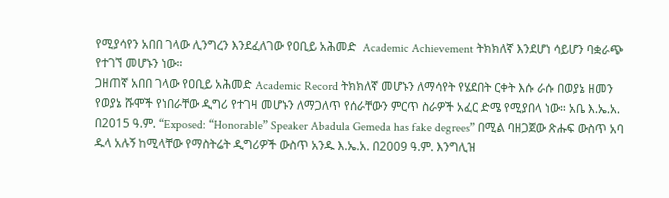የሚያሳየን አበበ ገላው ሊንግረን እንደፈለገው የዐቢይ አሕመድ  Academic Achievement ትክክለኛ እንደሆነ ሳይሆን ባቋራጭ የተገኘ መሆኑን ነው።
ጋዘጠኛ አበበ ገላው የዐቢይ አሕመድ Academic Record ትክክለኛ መሆኑን ለማሳየት የሄደበት ርቀት እሱ ራሱ በወያኔ ዘመን የወያኔ ሹሞች የነበራቸው ዲግሪ የተገዛ መሆኑን ለማጋለጥ የሰራቸውን ምርጥ ስራዎች አፈር ድሜ የሚያበላ ነው። አቤ እ.ኤ.አ. በ2015 ዓ.ም. “Exposed: “Honorable” Speaker Abadula Gemeda has fake degrees” በሚል ባዘጋጀው ጽሑፍ ውስጥ አባ ዱላ አሉኝ ከሚላቸው የማስትሬት ዲግሪዎች ውስጥ አንዱ እ.ኤ.አ. በ2009 ዓ.ም. እንግሊዝ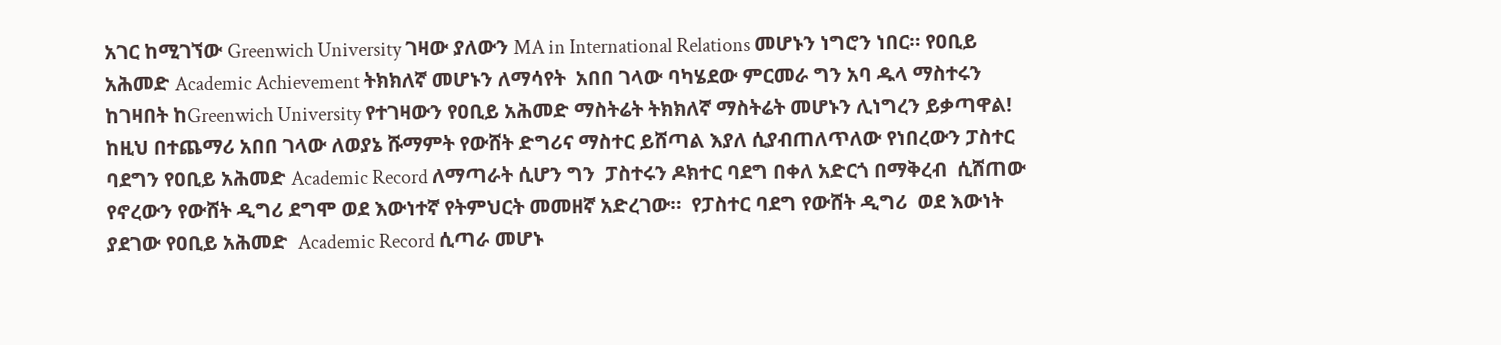አገር ከሚገኘው Greenwich University ገዛው ያለውን MA in International Relations መሆኑን ነግሮን ነበር። የዐቢይ አሕመድ Academic Achievement ትክክለኛ መሆኑን ለማሳየት  አበበ ገላው ባካሄደው ምርመራ ግን አባ ዱላ ማስተሩን ከገዛበት ከGreenwich University የተገዛውን የዐቢይ አሕመድ ማስትሬት ትክክለኛ ማስትሬት መሆኑን ሊነግረን ይቃጣዋል!  ከዚህ በተጨማሪ አበበ ገላው ለወያኔ ሹማምት የውሸት ድግሪና ማስተር ይሸጣል እያለ ሲያብጠለጥለው የነበረውን ፓስተር ባደግን የዐቢይ አሕመድ Academic Record ለማጣራት ሲሆን ግን  ፓስተሩን ዶክተር ባደግ በቀለ አድርጎ በማቅረብ  ሲሸጠው የኖረውን የውሸት ዲግሪ ደግሞ ወደ እውነተኛ የትምህርት መመዘኛ አድረገው።  የፓስተር ባደግ የውሸት ዲግሪ  ወደ እውነት ያደገው የዐቢይ አሕመድ  Academic Record ሲጣራ መሆኑ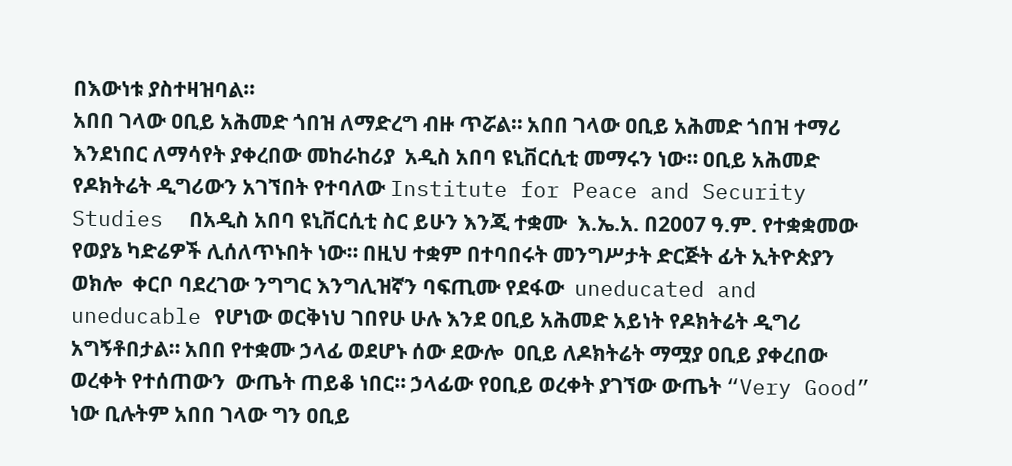በእውነቱ ያስተዛዝባል።
አበበ ገላው ዐቢይ አሕመድ ጎበዝ ለማድረግ ብዙ ጥሯል። አበበ ገላው ዐቢይ አሕመድ ጎበዝ ተማሪ እንደነበር ለማሳየት ያቀረበው መከራከሪያ  አዲስ አበባ ዩኒቨርሲቲ መማሩን ነው። ዐቢይ አሕመድ የዶክትሬት ዲግሪውን አገኘበት የተባለው Institute for Peace and Security Studies  በአዲስ አበባ ዩኒቨርሲቲ ስር ይሁን እንጂ ተቋሙ  እ.ኤ.አ. በ2007 ዓ.ም. የተቋቋመው የወያኔ ካድሬዎች ሊሰለጥኑበት ነው። በዚህ ተቋም በተባበሩት መንግሥታት ድርጅት ፊት ኢትዮጵያን ወክሎ  ቀርቦ ባደረገው ንግግር እንግሊዝኛን ባፍጢሙ የደፋው  uneducated and uneducable የሆነው ወርቅነህ ገበየሁ ሁሉ እንደ ዐቢይ አሕመድ አይነት የዶክትሬት ዲግሪ አግኝቶበታል። አበበ የተቋሙ ኃላፊ ወደሆኑ ሰው ደውሎ  ዐቢይ ለዶክትሬት ማሟያ ዐቢይ ያቀረበው ወረቀት የተሰጠውን  ውጤት ጠይቆ ነበር። ኃላፊው የዐቢይ ወረቀት ያገኘው ውጤት “Very Good” ነው ቢሉትም አበበ ገላው ግን ዐቢይ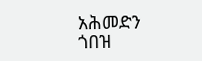አሕመድን ጎበዝ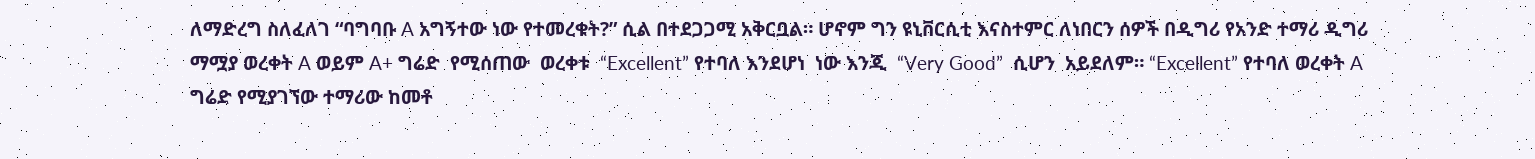ለማድረግ ስለፈለገ “ባግባቡ A አግኝተው ነው የተመረቁት?” ሲል በተደጋጋሚ አቅርቧል። ሆኖም ግን ዩኒቨርሲቲ እናስተምር ለነበርን ሰዎች በዲግሪ የአንድ ተማሪ ዲግሪ ማሟያ ወረቀት A ወይም A+ ግሬድ  የሚሰጠው  ወረቀቱ  “Excellent” የተባለ እንደሆነ  ነው እንጂ  “Very Good”  ሲሆን  አይደለም። “Excellent” የተባለ ወረቀት A ግሬድ የሚያገኘው ተማሪው ከመቶ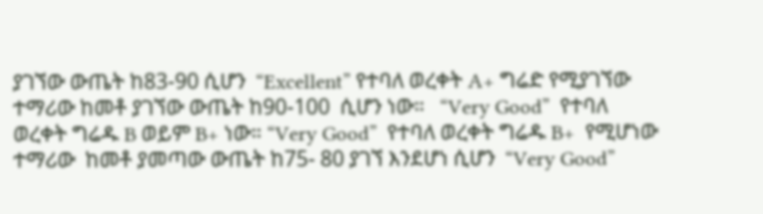ያገኘው ውጤት ከ83-90 ሲሆን  “Excellent” የተባለ ወረቀት A+ ግሬድ የሚያገኘው ተማሪው ከመቶ ያገኘው ውጤት ከ90-100  ሲሆን ነው።   “Very Good”  የተባለ  ወረቀት ግሬዱ B ወይም B+ ነው። “Very Good”  የተባለ ወረቀት ግሬዱ B+  የሚሆነው ተማሪው  ከመቶ ያመጣው ውጤት ከ75- 80 ያገኘ እንደሆነ ሲሆን  “Very Good”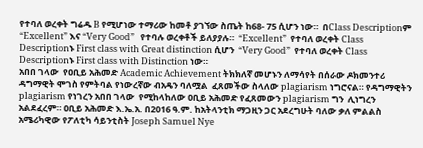የተባለ ወረቀት ግሬዱ B የሚሆነው ተማሪው ከመቶ ያገኘው ስጤት ከ68- 75 ሲሆን ነው።  በClass Descriptionም “Excellent” እና “Very Good”   የተባሉ ወረቀቶች ይለያያሉ።  “Excellent”  የተባለ ወረቀት Class Descriptionኑ First class with Great distinction ሲሆን  “Very Good”  የተባለ ወረቀት Class Descriptionኑ First class with Distinction ነው።
አበበ ገላው  የዐቢይ አሕመድ Academic Achievement ትክክለኛ መሆኑን ለማሳየት በሰራው ዶክመንተሪ ዳግማዊት ሞገስ የምትባል የነውረኛው ብአዴን ባለሟል  ፈጸመችው ስላለው plagiarism ነግሮናል። የዳግማዊትን plagiarism የነገረን አበበ ገላው  የሚከላከለው ዐቢይ አሕመድ የፈጸመውን plagiarism ግን  ሊነግረን አልደፈረም። ዐቢይ አሕመድ እ.ኤ.አ. በ2016 ዓ.ም. ከአትላንቲክ ማጋዚን ጋር አደረግሁት ባለው ቃለ ምልልስ አሜሪካዊው የፖለቲካ ሳይንቲስት Joseph Samuel Nye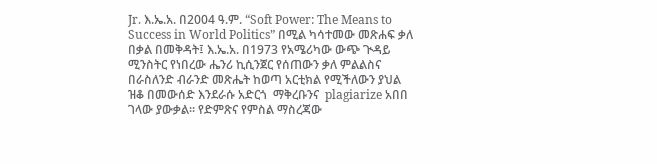Jr. እ.ኤ.አ. በ2004 ዓ.ም. “Soft Power: The Means to Success in World Politics” በሚል ካሳተመው መጽሐፍ ቃለ በቃል በመቅዳት፤ እ.ኤ.አ. በ1973 የአሜሪካው ውጭ ጒዳይ ሚንስትር የነበረው ሔንሪ ኪሲንጀር የሰጠውን ቃለ ምልልስና በራስለንድ ብራንድ መጽሔት ከወጣ አርቲክል የሚችለውን ያህል ዝቆ በመውሰድ እንደራሱ አድርጎ  ማቅረቡንና  plagiarize አበበ ገላው ያውቃል። የድምጽና የምስል ማስረጃው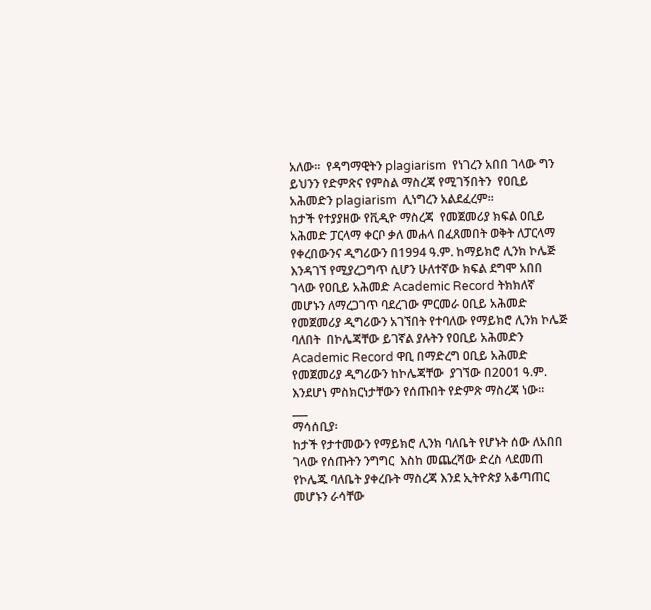አለው።  የዳግማዊትን plagiarism  የነገረን አበበ ገላው ግን ይህንን የድምጽና የምስል ማስረጃ የሚገኝበትን  የዐቢይ አሕመድን plagiarism  ሊነግረን አልደፈረም።
ከታች የተያያዘው የቪዲዮ ማስረጃ  የመጀመሪያ ክፍል ዐቢይ አሕመድ ፓርላማ ቀርቦ ቃለ መሐላ በፈጸመበት ወቅት ለፓርላማ የቀረበውንና ዲግሪውን በ1994 ዓ.ም. ከማይክሮ ሊንክ ኮሌጅ እንዳገኘ የሚያረጋግጥ ሲሆን ሁለተኛው ክፍል ደግሞ አበበ ገላው የዐቢይ አሕመድ Academic Record ትክክለኛ መሆኑን ለማረጋገጥ ባደረገው ምርመራ ዐቢይ አሕመድ የመጀመሪያ ዲግሪውን አገኘበት የተባለው የማይክሮ ሊንክ ኮሌጅ ባለበት  በኮሌጃቸው ይገኛል ያሉትን የዐቢይ አሕመድን Academic Record ዋቢ በማድረግ ዐቢይ አሕመድ የመጀመሪያ ዲግሪውን ከኮሌጃቸው  ያገኘው በ2001 ዓ.ም. እንደሆነ ምስክርነታቸውን የሰጡበት የድምጽ ማስረጃ ነው።
___
ማሳሰቢያ፡
ከታች የታተመውን የማይክሮ ሊንክ ባለቤት የሆኑት ሰው ለአበበ ገላው የሰጡትን ንግግር  እስከ መጨረሻው ድረስ ላደመጠ  የኮሌጁ ባለቤት ያቀረቡት ማስረጃ እንደ ኢትዮጵያ አቆጣጠር መሆኑን ራሳቸው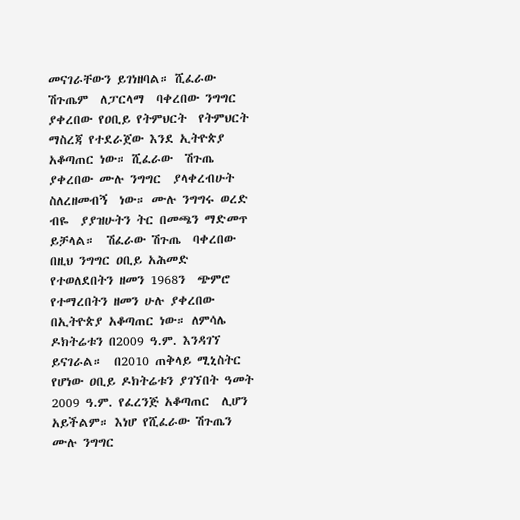መናገራቸውን ይገነዘባል። ሺፈራው ሽጉጤም  ለፓርላማ  ባቀረበው ንግግር ያቀረበው የዐቢይ የትምህርት  የትምህርት ማስረጃ የተደራጀው እንደ ኢትዮጵያ አቆጣጠር ነው። ሺፈራው  ሽጉጤ ያቀረበው ሙሉ ንግግር  ያላቀረብሁት ስለረዘመብኝ  ነው። ሙሉ ንግግሩ ወረድ ብዬ  ያያዝሁትን ትር በመጫን ማድመጥ ይቻላል።  ሽፈራው ሽጉጤ  ባቀረበው በዚህ ንግግር ዐቢይ አሕመድ የተወለደበትን ዘመን 1968ን  ጭምሮ የተማረበትን ዘመን ሁሉ ያቀረበው በኢትዮጵያ አቆጣጠር ነው። ለምሳሌ  ዶክትሬቱን በ2009 ዓ.ም. እንዳገኘ ይናገራል።  በ2010 ጠቅላይ ሚኒስትር የሆነው ዐቢይ ዶክትሬቱን ያገኘበት ዓመት  2009 ዓ.ም. የፈረንጅ አቆጣጠር  ሊሆን አይችልም። እነሆ የሺፈራው ሽጉጤን ሙሉ ንግግር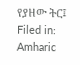የያዘው ትር፤
Filed in: Amharic